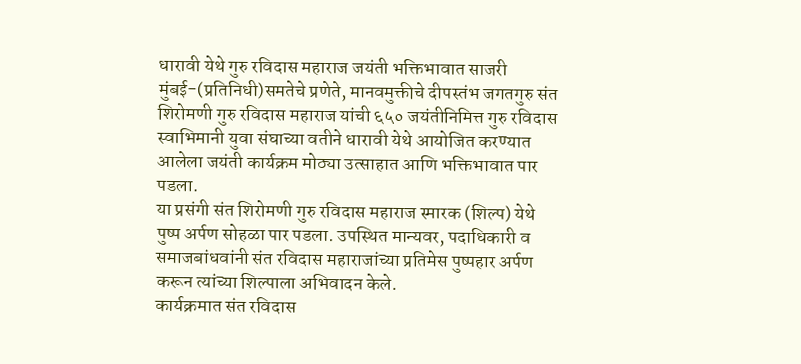धारावी येथे गुरु रविदास महाराज जयंती भक्तिभावात साजरी
मुंबई-(प्रतिनिधी)समतेचे प्रणेते, मानवमुक्तीचे दीपस्तंभ जगतगुरु संत शिरोमणी गुरु रविदास महाराज यांची ६५० जयंतीनिमित्त गुरु रविदास स्वाभिमानी युवा संघाच्या वतीने धारावी येथे आयोजित करण्यात आलेला जयंती कार्यक्रम मोठ्या उत्साहात आणि भक्तिभावात पार पडला.
या प्रसंगी संत शिरोमणी गुरु रविदास महाराज स्मारक (शिल्प) येथे पुष्प अर्पण सोहळा पार पडला. उपस्थित मान्यवर, पदाधिकारी व समाजबांधवांनी संत रविदास महाराजांच्या प्रतिमेस पुष्पहार अर्पण करून त्यांच्या शिल्पाला अभिवादन केले.
कार्यक्रमात संत रविदास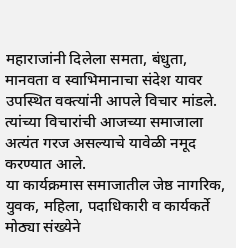महाराजांनी दिलेला समता, बंधुता, मानवता व स्वाभिमानाचा संदेश यावर उपस्थित वक्त्यांनी आपले विचार मांडले. त्यांच्या विचारांची आजच्या समाजाला अत्यंत गरज असल्याचे यावेळी नमूद करण्यात आले.
या कार्यक्रमास समाजातील जेष्ठ नागरिक, युवक, महिला, पदाधिकारी व कार्यकर्ते मोठ्या संख्येने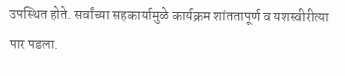उपस्थित होते. सर्वांच्या सहकार्यामुळे कार्यक्रम शांततापूर्ण व यशस्वीरीत्या पार पडला.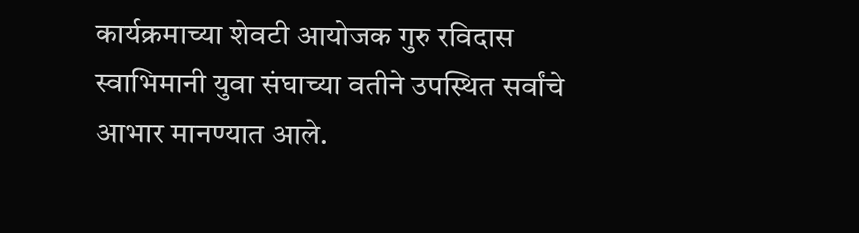कार्यक्रमाच्या शेवटी आयोजक गुरु रविदास स्वाभिमानी युवा संघाच्या वतीने उपस्थित सर्वांचे आभार मानण्यात आले.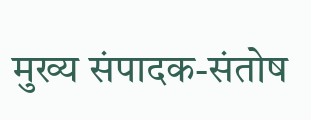मुख्य संपादक-संतोष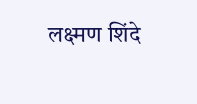लक्ष्मण शिंदे